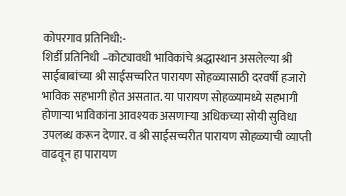कोपरगाव प्रतिनिधी:-
शिर्डी प्रतिनिधी –कोट्यावधी भाविकांचे श्रद्धास्थान असलेल्या श्री साईबाबांच्या श्री साईसच्चरित पारायण सोहळ्यासाठी दरवर्षी हजारो भाविक सहभागी होत असतात. या पारायण सोहळ्यामध्ये सहभागी होणाऱ्या भाविकांना आवश्यक असणाऱ्या अधिकच्या सोयी सुविधा उपलब्ध करून देणार. व श्री साईसच्चरीत पारायण सोहळ्याची व्याप्ती वाढवून हा पारायण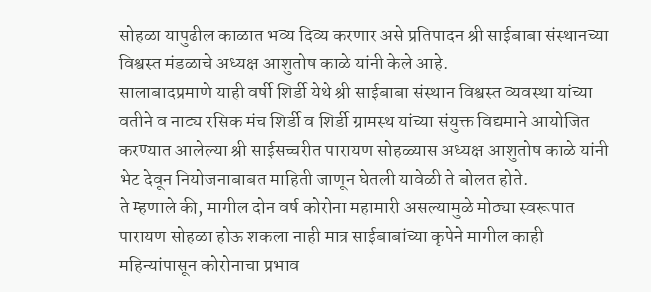सोहळा यापुढील काळात भव्य दिव्य करणार असे प्रतिपादन श्री साईबाबा संस्थानच्या विश्वस्त मंडळाचे अध्यक्ष आशुतोष काळे यांनी केले आहे.
सालाबादप्रमाणे याही वर्षी शिर्डी येथे श्री साईबाबा संस्थान विश्वस्त व्यवस्था यांच्या वतीने व नाट्य रसिक मंच शिर्डी व शिर्डी ग्रामस्थ यांच्या संयुक्त विद्यमाने आयोजित करण्यात आलेल्या श्री साईसच्चरीत पारायण सोहळ्यास अध्यक्ष आशुतोष काळे यांनी भेट देवून नियोजनाबाबत माहिती जाणून घेतली यावेळी ते बोलत होते.
ते म्हणाले की, मागील दोन वर्ष कोरोना महामारी असल्यामुळे मोठ्या स्वरूपात पारायण सोहळा होऊ शकला नाही मात्र साईबाबांच्या कृपेने मागील काही महिन्यांपासून कोरोनाचा प्रभाव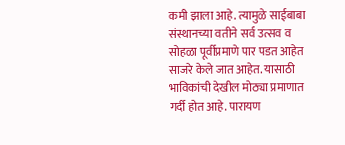कमी झाला आहे. त्यामुळे साईबाबा संस्थानच्या वतीने सर्व उत्सव व सोहळा पूर्वीप्रमाणे पार पडत आहेत साजरे केले जात आहेत. यासाठी भाविकांची देखील मोठ्या प्रमाणात गर्दी होत आहे. पारायण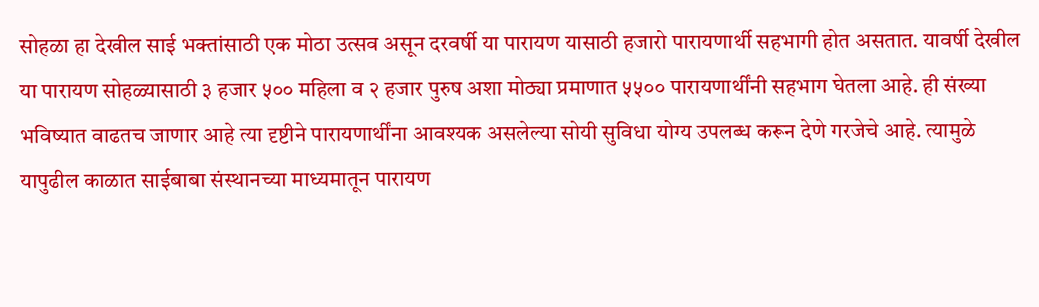सोहळा हा देखील साई भक्तांसाठी एक मोठा उत्सव असून दरवर्षी या पारायण यासाठी हजारो पारायणार्थी सहभागी होत असतात. यावर्षी देखील या पारायण सोहळ्यासाठी ३ हजार ५०० महिला व २ हजार पुरुष अशा मोठ्या प्रमाणात ५५०० पारायणार्थींनी सहभाग घेतला आहे. ही संख्या भविष्यात वाढतच जाणार आहे त्या दृष्टीने पारायणार्थींना आवश्यक असलेल्या सोयी सुविधा योग्य उपलब्ध करून देणे गरजेचे आहे. त्यामुळे यापुढील काळात साईबाबा संस्थानच्या माध्यमातून पारायण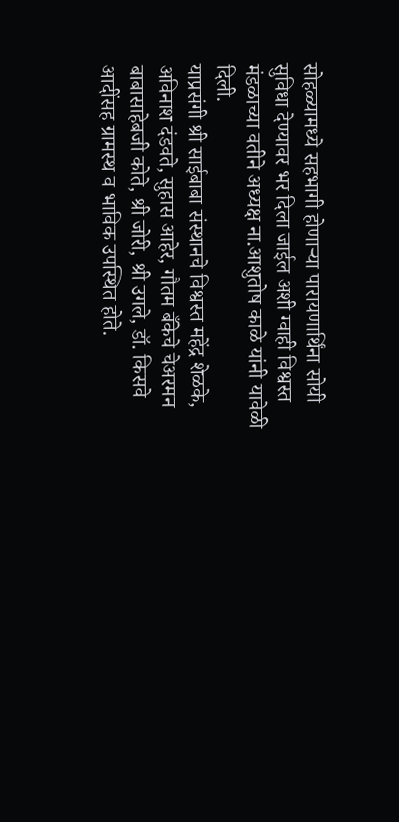सोहळ्यामध्ये सहभागी होणाऱ्या पारायणार्थिंना सोयी सुविधा देण्यावर भर दिला जाईल अशी ग्वाही विश्वस्त मंडळाच्या वतीने अध्यक्ष ना.आशुतोष काळे यांनी यावेळी दिली.
याप्रसंगी श्री साईबाबा संस्थानचे विश्वस्त महेंद्र शेळके, अविनाश दंडवते, सुहास आहेर, गौतम बँकेचे चेअरमन बाबासाहेबजी कोते, श्री जोरी, श्री उगले, डॉ. किसवे आदींसह ग्रामस्थ व भाविक उपस्थित होते.